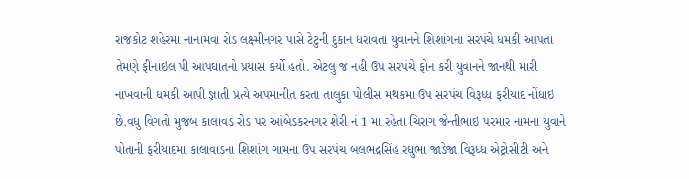રાજકોટ શહેરમા નાનામવા રોડ લક્ષ્મીનગર પાસે ટેટુની દુકાન ધરાવતા યુવાનને શિશાંગના સરપંચે ધમકી આપતા તેમણે ફીનાઇલ પી આપઘાતનો પ્રયાસ કર્યો હતો. એટલુ જ નહી ઉપ સરપંચે ફોન કરી યુવાનને જાનથી મારી નાખવાની ધમકી આપી જ્ઞાતી પ્રત્યે અપમાનીત કરતા તાલુકા પોલીસ મથકમા ઉપ સરપંચ વિરૂધ્ધ ફરીયાદ નોંધાઇ છે.વધુ વિગતો મુજબ કાલાવડ રોડ પર આંબેડકરનગર શેરી નં 1 મા રહેતા ચિરાગ જેન્તીભાઇ પરમાર નામના યુવાને પોતાની ફરીયાદમા કાલાવાડના શિશાંગ ગામના ઉપ સરપંચ બલભદ્રસિંહ રઘુભા જાડેજા વિરૂધ્ધ એટ્રોસીટી અને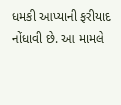ધમકી આપ્યાની ફરીયાદ નોંધાવી છે. આ મામલે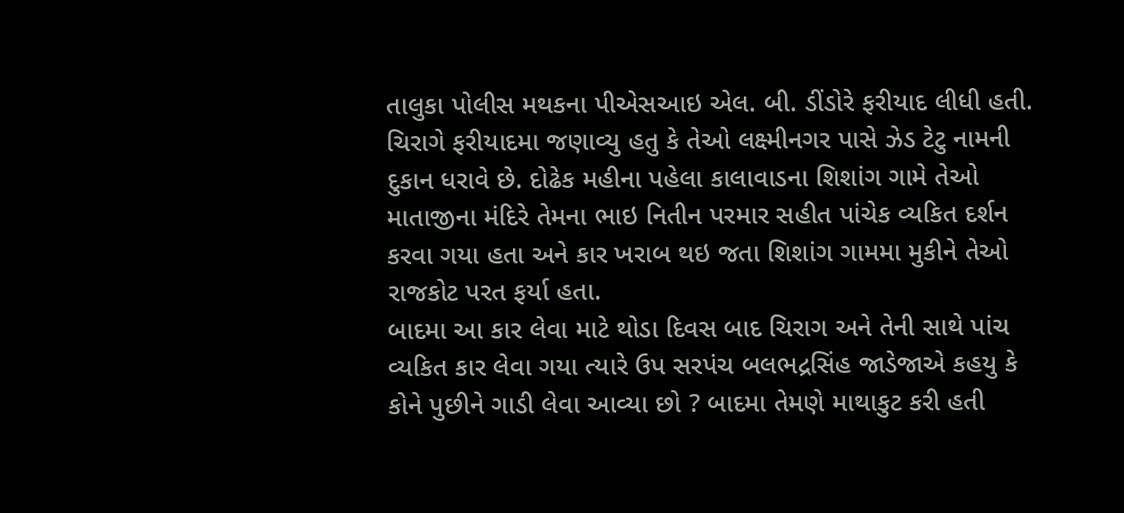તાલુકા પોલીસ મથકના પીએસઆઇ એલ. બી. ડીંડોરે ફરીયાદ લીધી હતી. ચિરાગે ફરીયાદમા જણાવ્યુ હતુ કે તેઓ લક્ષ્મીનગર પાસે ઝેડ ટેટુ નામની દુકાન ધરાવે છે. દોઢેક મહીના પહેલા કાલાવાડના શિશાંગ ગામે તેઓ માતાજીના મંદિરે તેમના ભાઇ નિતીન પરમાર સહીત પાંચેક વ્યકિત દર્શન કરવા ગયા હતા અને કાર ખરાબ થઇ જતા શિશાંગ ગામમા મુકીને તેઓ રાજકોટ પરત ફર્યા હતા.
બાદમા આ કાર લેવા માટે થોડા દિવસ બાદ ચિરાગ અને તેની સાથે પાંચ વ્યકિત કાર લેવા ગયા ત્યારે ઉપ સરપંચ બલભદ્રસિંહ જાડેજાએ કહયુ કે કોને પુછીને ગાડી લેવા આવ્યા છો ? બાદમા તેમણે માથાકુટ કરી હતી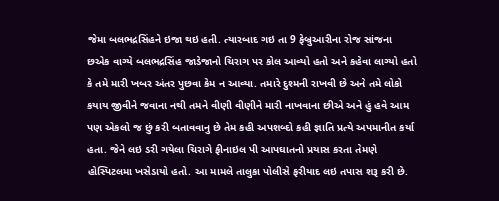જેમા બલભદ્રસિંહને ઇજા થઇ હતી. ત્યારબાદ ગઇ તા 9 ફેબ્રુઆરીના રોજ સાંજના છએક વાગ્યે બલભદ્રસિંહ જાડેજાનો ચિરાગ પર કોલ આવ્યો હતો અને કહેવા લાગ્યો હતો કે તમે મારી ખબર અંતર પુછવા કેમ ન આવ્યા. તમારે દુશ્મની રાખવી છે અને તમે લોકો કયાય જીવીને જવાના નથી તમને વીણી વીણીને મારી નાખવાના છીએ અને હું હવે આમ પણ એકલો જ છું કરી બતાવવાનુ છે તેમ કહી અપશબ્દો કહી જ્ઞાતિ પ્રત્યે અપમાનીત કર્યા હતા. જેને લઇ ડરી ગયેલા ચિરાગે ફીનાઇલ પી આપઘાતનો પ્રયાસ કરતા તેમણે હોસ્પિટલમા ખસેડાયો હતો. આ મામલે તાલુકા પોલીસે ફરીયાદ લઇ તપાસ શરૂ કરી છે.